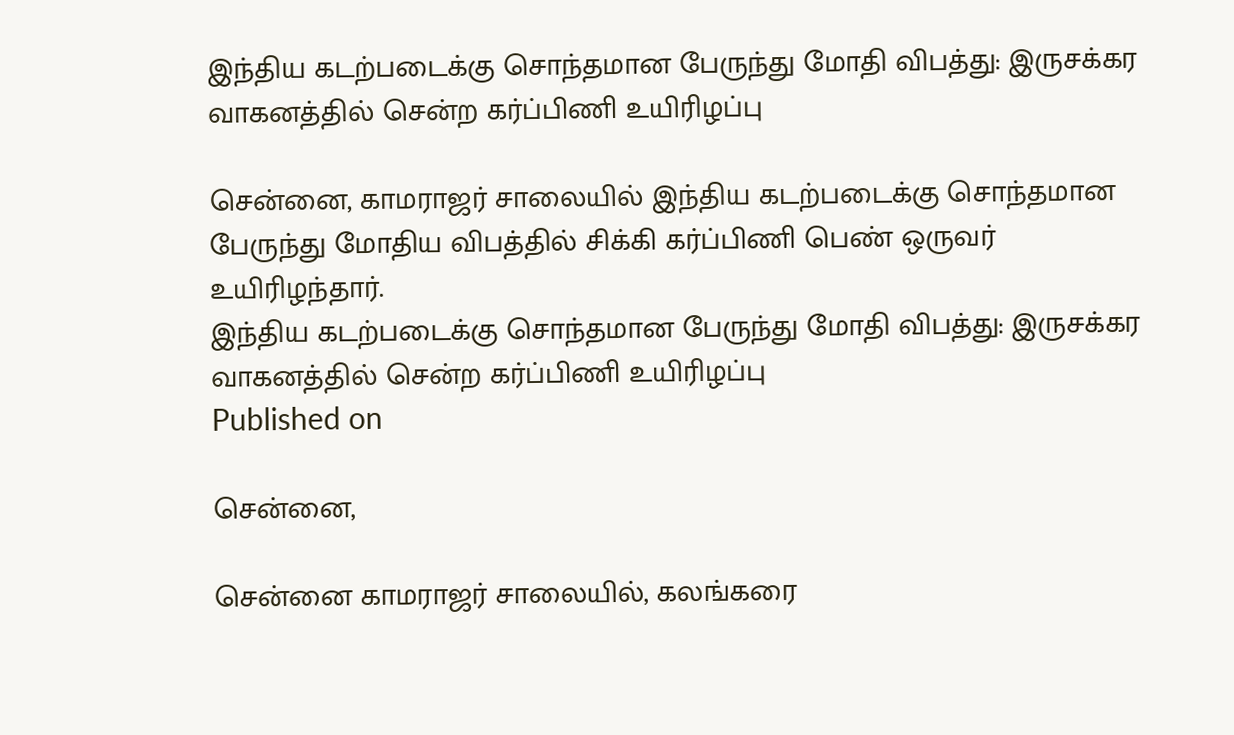இந்திய கடற்படைக்கு சொந்தமான பேருந்து மோதி விபத்து: இருசக்கர வாகனத்தில் சென்ற கர்ப்பிணி உயிரிழப்பு

சென்னை, காமராஜர் சாலையில் இந்திய கடற்படைக்கு சொந்தமான பேருந்து மோதிய விபத்தில் சிக்கி கர்ப்பிணி பெண் ஒருவர் உயிரிழந்தார்.
இந்திய கடற்படைக்கு சொந்தமான பேருந்து மோதி விபத்து: இருசக்கர வாகனத்தில் சென்ற கர்ப்பிணி உயிரிழப்பு
Published on

சென்னை,

சென்னை காமராஜர் சாலையில், கலங்கரை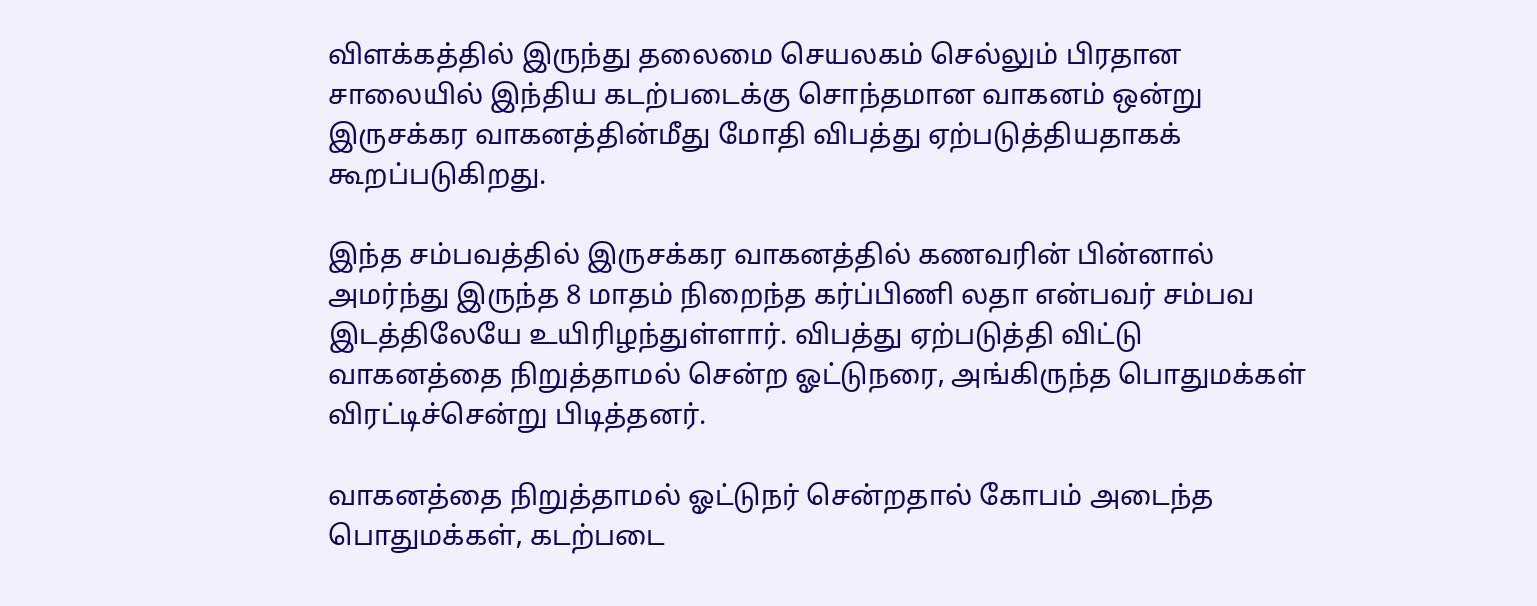விளக்கத்தில் இருந்து தலைமை செயலகம் செல்லும் பிரதான சாலையில் இந்திய கடற்படைக்கு சொந்தமான வாகனம் ஒன்று இருசக்கர வாகனத்தின்மீது மோதி விபத்து ஏற்படுத்தியதாகக் கூறப்படுகிறது.

இந்த சம்பவத்தில் இருசக்கர வாகனத்தில் கணவரின் பின்னால் அமர்ந்து இருந்த 8 மாதம் நிறைந்த கர்ப்பிணி லதா என்பவர் சம்பவ இடத்திலேயே உயிரிழந்துள்ளார். விபத்து ஏற்படுத்தி விட்டு வாகனத்தை நிறுத்தாமல் சென்ற ஓட்டுநரை, அங்கிருந்த பொதுமக்கள் விரட்டிச்சென்று பிடித்தனர்.

வாகனத்தை நிறுத்தாமல் ஓட்டுநர் சென்றதால் கோபம் அடைந்த பொதுமக்கள், கடற்படை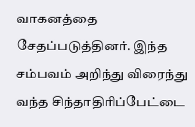வாகனத்தை சேதப்படுத்தினர். இந்த சம்பவம் அறிந்து விரைந்து வந்த சிந்தாதிரிப்பேட்டை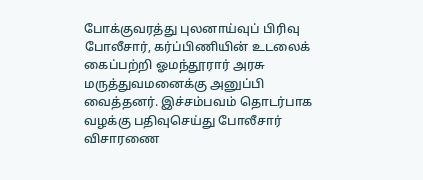போக்குவரத்து புலனாய்வுப் பிரிவு போலீசார், கர்ப்பிணியின் உடலைக் கைப்பற்றி ஓமந்தூரார் அரசு மருத்துவமனைக்கு அனுப்பி வைத்தனர். இச்சம்பவம் தொடர்பாக வழக்கு பதிவுசெய்து போலீசார் விசாரணை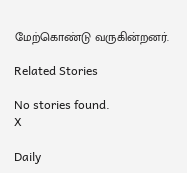மேற்கொண்டு வருகின்றனர்.

Related Stories

No stories found.
X

Daily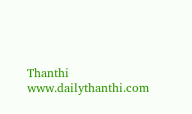Thanthi
www.dailythanthi.com